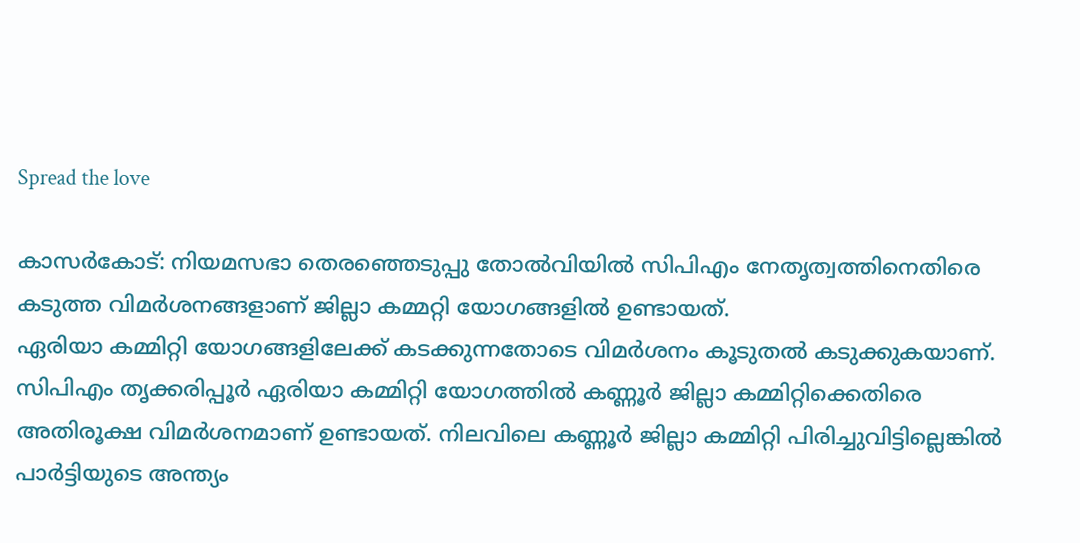Spread the love

കാസര്‍കോട്: നിയമസഭാ തെരഞ്ഞെടുപ്പു തോല്‍വിയില്‍ സിപിഎം നേതൃത്വത്തിനെതിരെ കടുത്ത വിമര്‍ശനങ്ങളാണ് ജില്ലാ കമ്മറ്റി യോഗങ്ങളില്‍ ഉണ്ടായത്.
ഏരിയാ കമ്മിറ്റി യോഗങ്ങളിലേക്ക് കടക്കുന്നതോടെ വിമര്‍ശനം കൂടുതല്‍ കടുക്കുകയാണ്. സിപിഎം തൃക്കരിപ്പൂര്‍ ഏരിയാ കമ്മിറ്റി യോഗത്തില്‍ കണ്ണൂര്‍ ജില്ലാ കമ്മിറ്റിക്കെതിരെ അതിരൂക്ഷ വിമര്‍ശനമാണ് ഉണ്ടായത്. നിലവിലെ കണ്ണൂര്‍ ജില്ലാ കമ്മിറ്റി പിരിച്ചുവിട്ടില്ലെങ്കില്‍ പാര്‍ട്ടിയുടെ അന്ത്യം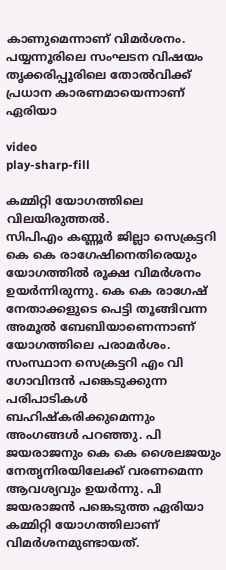കാണുമെന്നാണ് വിമര്‍ശനം. പയ്യന്നൂരിലെ സംഘടന വിഷയം തൃക്കരിപ്പൂരിലെ തോല്‍വിക്ക് പ്രധാന കാരണമായെന്നാണ് ഏരിയാ

video
play-sharp-fill

കമ്മിറ്റി യോഗത്തിലെ വിലയിരുത്തല്‍.
സിപിഎം കണ്ണൂര്‍ ജില്ലാ സെക്രട്ടറി കെ കെ രാഗേഷിനെതിരെയും യോഗത്തില്‍ രൂക്ഷ വിമര്‍ശനം ഉയര്‍ന്നിരുന്നു. കെ കെ രാഗേഷ് നേതാക്കളുടെ പെട്ടി തൂങ്ങിവന്ന അമൂല്‍ ബേബിയാണെന്നാണ് യോഗത്തിലെ പരാമര്‍ശം. സംസ്ഥാന സെക്രട്ടറി എം വി ഗോവിന്ദന്‍ പങ്കെടുക്കുന്ന പരിപാടികള്‍ ബഹിഷ്‌കരിക്കുമെന്നും അംഗങ്ങള്‍ പറഞ്ഞു. പി ജയരാജനും കെ കെ ശൈലജയും നേതൃനിരയിലേക്ക് വരണമെന്ന ആവശ്യവും ഉയര്‍ന്നു. പി ജയരാജന്‍ പങ്കെടുത്ത ഏരിയാ കമ്മിറ്റി യോഗത്തിലാണ് വിമര്‍ശനമുണ്ടായത്.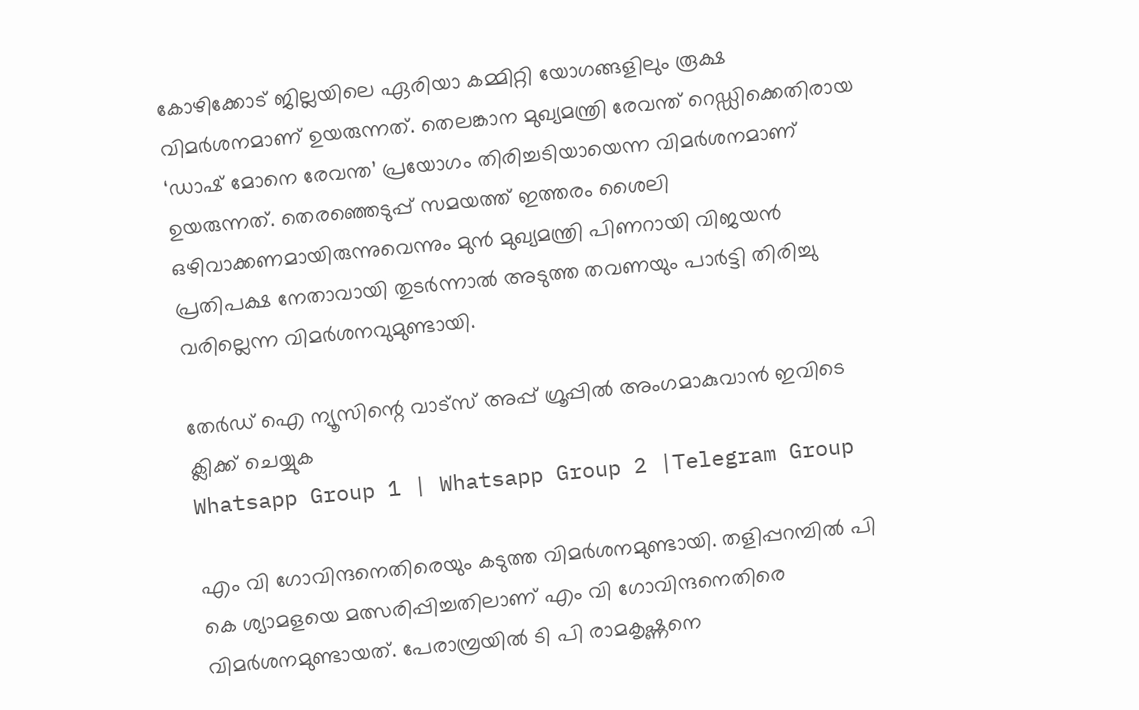കോഴിക്കോട് ജില്ലയിലെ ഏരിയാ കമ്മിറ്റി യോഗങ്ങളിലും രൂക്ഷ വിമര്‍ശനമാണ് ഉയരുന്നത്. തെലങ്കാന മുഖ്യമന്ത്രി രേവന്ത് റെഡ്ഡിക്കെതിരായ ‘ഡാഷ് മോനെ രേവന്ത’ പ്രയോഗം തിരിച്ചടിയായെന്ന വിമര്‍ശനമാണ് ഉയരുന്നത്. തെരഞ്ഞെടുപ്പ് സമയത്ത് ഇത്തരം ശൈലി ഒഴിവാക്കണമായിരുന്നുവെന്നും മുന്‍ മുഖ്യമന്ത്രി പിണറായി വിജയന്‍ പ്രതിപക്ഷ നേതാവായി തുടര്‍ന്നാല്‍ അടുത്ത തവണയും പാര്‍ട്ടി തിരിച്ചു വരില്ലെന്ന വിമര്‍ശനവുമുണ്ടായി.

തേർഡ് ഐ ന്യൂസിന്റെ വാട്സ് അപ്പ് ഗ്രൂപ്പിൽ അംഗമാകുവാൻ ഇവിടെ ക്ലിക്ക് ചെയ്യുക
Whatsapp Group 1 | Whatsapp Group 2 |Telegram Group

എം വി ഗോവിന്ദനെതിരെയും കടുത്ത വിമര്‍ശനമുണ്ടായി. തളിപ്പറമ്പില്‍ പി കെ ശ്യാമളയെ മത്സരിപ്പിച്ചതിലാണ് എം വി ഗോവിന്ദനെതിരെ വിമര്‍ശനമുണ്ടായത്. പേരാമ്പ്രയില്‍ ടി പി രാമകൃഷ്ണനെ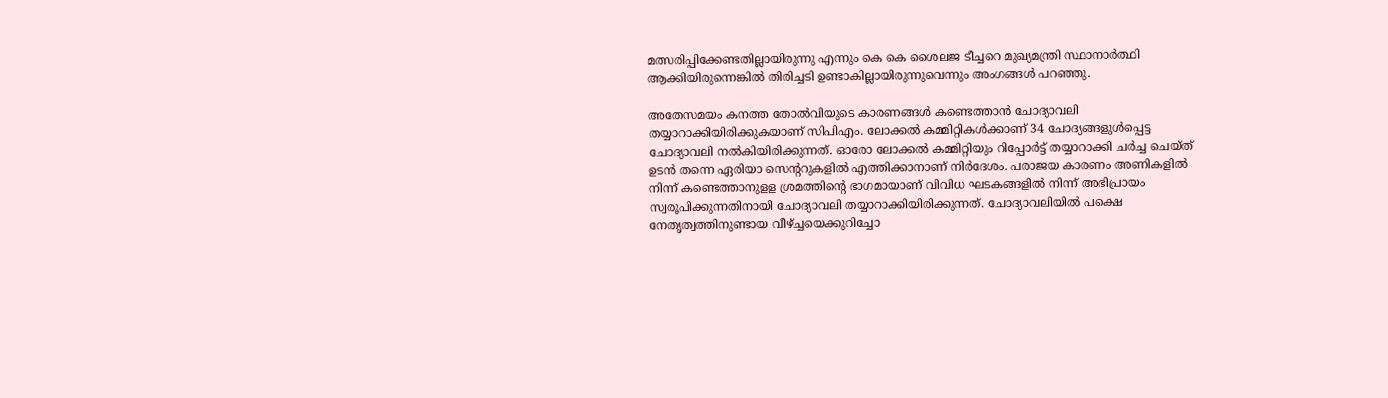മത്സരിപ്പിക്കേണ്ടതില്ലായിരുന്നു എന്നും കെ കെ ശൈലജ ടീച്ചറെ മുഖ്യമന്ത്രി സ്ഥാനാര്‍ത്ഥി ആക്കിയിരുന്നെങ്കില്‍ തിരിച്ചടി ഉണ്ടാകില്ലായിരുന്നുവെന്നും അംഗങ്ങള്‍ പറഞ്ഞു.

അതേസമയം കനത്ത തോല്‍വിയുടെ കാരണങ്ങള്‍ കണ്ടെത്താന്‍ ചോദ്യാവലി തയ്യാറാക്കിയിരിക്കുകയാണ് സിപിഎം. ലോക്കല്‍ കമ്മിറ്റികള്‍ക്കാണ് 34 ചോദ്യങ്ങളുള്‍പ്പെട്ട ചോദ്യാവലി നല്‍കിയിരിക്കുന്നത്. ഓരോ ലോക്കല്‍ കമ്മിറ്റിയും റിപ്പോര്‍ട്ട് തയ്യാറാക്കി ചര്‍ച്ച ചെയ്ത് ഉടന്‍ തന്നെ ഏരിയാ സെന്ററുകളില്‍ എത്തിക്കാനാണ് നിര്‍ദേശം. പരാജയ കാരണം അണികളില്‍ നിന്ന് കണ്ടെത്താനുളള ശ്രമത്തിന്റെ ഭാഗമായാണ് വിവിധ ഘടകങ്ങളില്‍ നിന്ന് അഭിപ്രായം സ്വരൂപിക്കുന്നതിനായി ചോദ്യാവലി തയ്യാറാക്കിയിരിക്കുന്നത്. ചോദ്യാവലിയില്‍ പക്ഷെ നേതൃത്വത്തിനുണ്ടായ വീഴ്ച്ചയെക്കുറിച്ചോ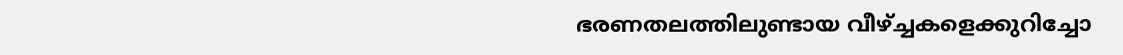ഭരണതലത്തിലുണ്ടായ വീഴ്ച്ചകളെക്കുറിച്ചോ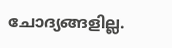ചോദ്യങ്ങളില്ല.